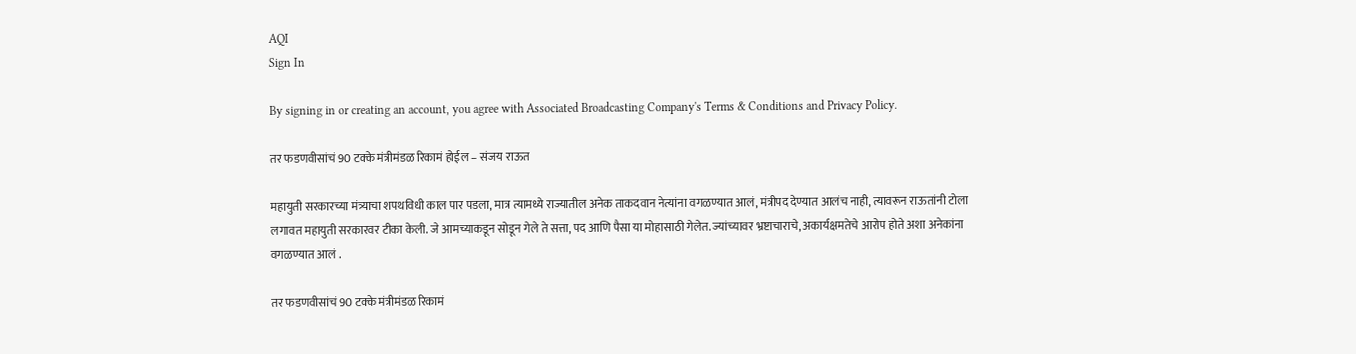AQI
Sign In

By signing in or creating an account, you agree with Associated Broadcasting Company's Terms & Conditions and Privacy Policy.

तर फडणवीसांचं 90 टक्के मंत्रीमंडळ रिकामं होईल – संजय राऊत

महायुती सरकारच्या मंत्र्याचा शपथविधी काल पार पडला, मात्र त्यामध्ये राज्यातील अनेक ताकदवान नेत्यांना वगळण्यात आलं, मंत्रीपद देण्यात आलंच नाही, त्यावरून राऊतांनी टोला लगावत महायुती सरकारवर टीका केली. जे आमच्याकडून सोडून गेले ते सत्ता, पद आणि पैसा या मोहासाठी गेलेत. ज्यांच्यावर भ्रष्टाचाराचे, अकार्यक्षमतेचे आरोप होते अशा अनेकांना वगळण्यात आलं .

तर फडणवीसांचं 90 टक्के मंत्रीमंडळ रिकामं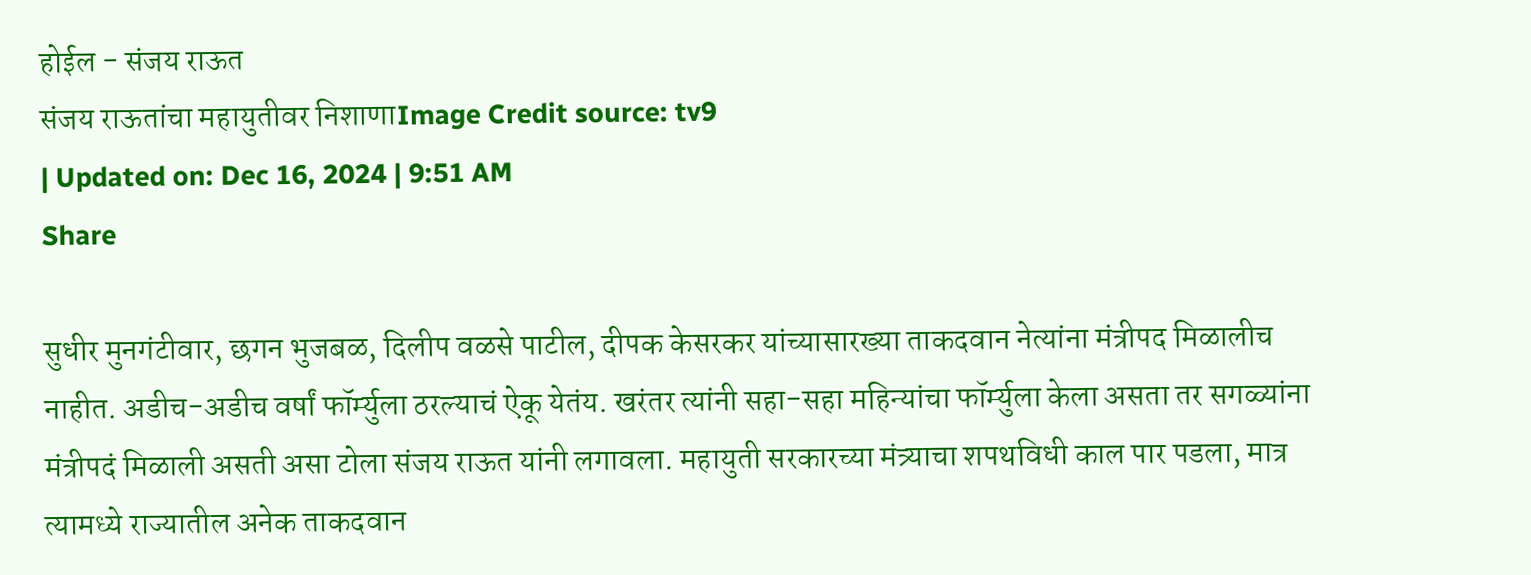होईल - संजय राऊत
संजय राऊतांचा महायुतीवर निशाणाImage Credit source: tv9
| Updated on: Dec 16, 2024 | 9:51 AM
Share

सुधीर मुनगंटीवार, छगन भुजबळ, दिलीप वळसे पाटील, दीपक केसरकर यांच्यासारख्या ताकदवान नेत्यांना मंत्रीपद मिळालीच नाहीत. अडीच-अडीच वर्षां फॉर्म्युला ठरल्याचं ऐकू येतंय. खरंतर त्यांनी सहा-सहा महिन्यांचा फॉर्म्युला केला असता तर सगळ्यांना मंत्रीपदं मिळाली असती असा टोला संजय राऊत यांनी लगावला. महायुती सरकारच्या मंत्र्याचा शपथविधी काल पार पडला, मात्र त्यामध्ये राज्यातील अनेक ताकदवान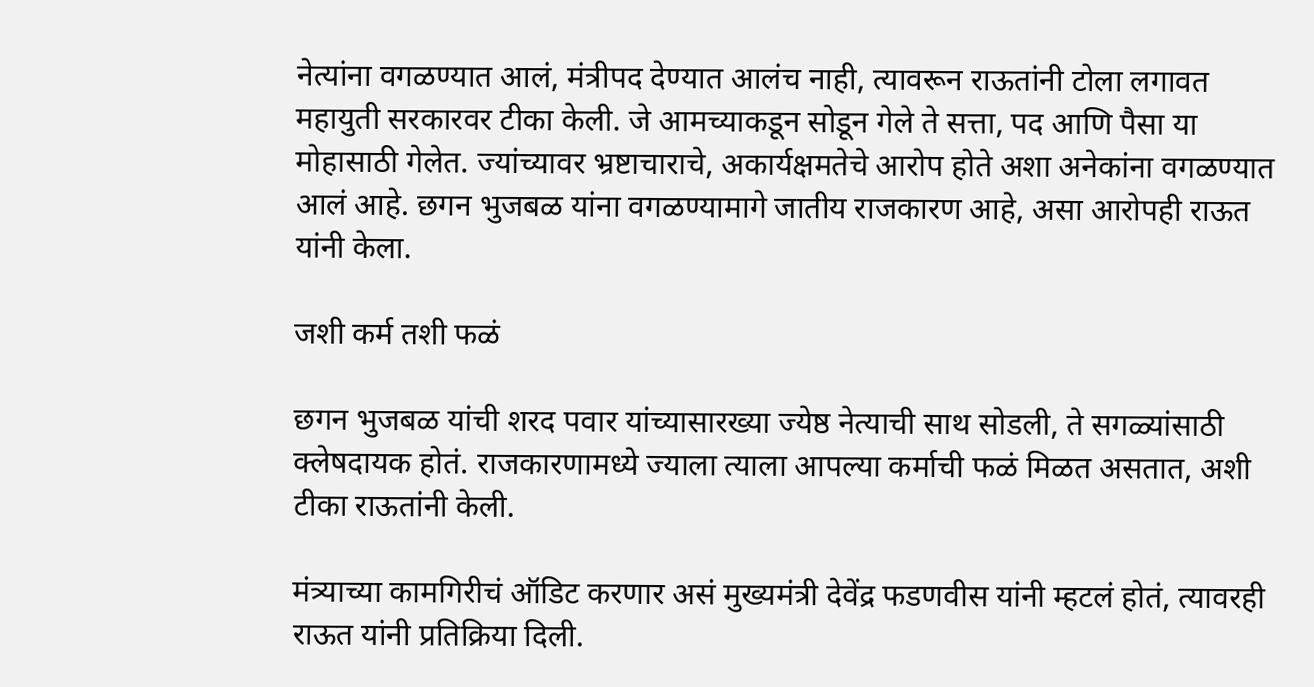नेत्यांना वगळण्यात आलं, मंत्रीपद देण्यात आलंच नाही, त्यावरून राऊतांनी टोला लगावत महायुती सरकारवर टीका केली. जे आमच्याकडून सोडून गेले ते सत्ता, पद आणि पैसा या मोहासाठी गेलेत. ज्यांच्यावर भ्रष्टाचाराचे, अकार्यक्षमतेचे आरोप होते अशा अनेकांना वगळण्यात आलं आहे. छगन भुजबळ यांना वगळण्यामागे जातीय राजकारण आहे, असा आरोपही राऊत यांनी केला.

जशी कर्म तशी फळं

छगन भुजबळ यांची शरद पवार यांच्यासारख्या ज्येष्ठ नेत्याची साथ सोडली, ते सगळ्यांसाठी क्लेषदायक होतं. राजकारणामध्ये ज्याला त्याला आपल्या कर्माची फळं मिळत असतात, अशी टीका राऊतांनी केली.

मंत्र्याच्या कामगिरीचं ऑडिट करणार असं मुख्यमंत्री देवेंद्र फडणवीस यांनी म्हटलं होतं, त्यावरही राऊत यांनी प्रतिक्रिया दिली.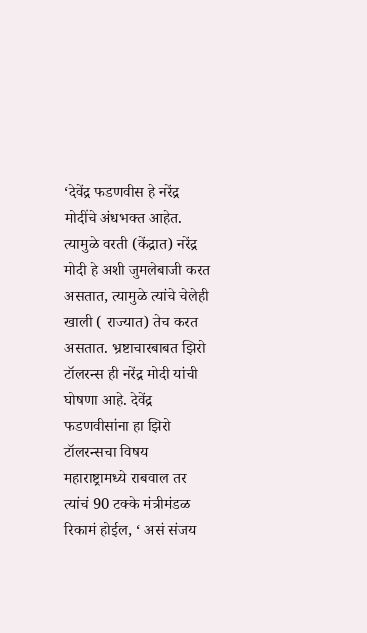‘देवेंद्र फडणवीस हे नरेंद्र मोदींचे अंधभक्त आहेत. त्यामुळे वरती (केंद्रात) नरेंद्र मोदी हे अशी जुमलेबाजी करत असतात, त्यामुळे त्यांचे चेलेही खाली ( राज्यात) तेच करत असतात. भ्रष्टाचारबाबत झिरो टॉलरन्स ही नरेंद्र मोदी यांची घोषणा आहे. देवेंद्र फडणवीसांना हा झिरो टॉलरन्सचा विषय महाराष्ट्रामध्ये राबवाल तर त्यांचं 90 टक्के मंत्रीमंडळ रिकामं होईल, ‘ असं संजय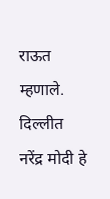राऊत म्हणाले. दिल्लीत नरेंद्र मोदी हे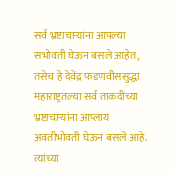सर्व भ्रष्टाचाऱ्यांना आपल्या सभोवती घेऊन बसले आहेत, तसेच हे देवेंद्र फडणवीससुद्धा महाराष्ट्रतल्या सर्व ताकदीच्या भ्रष्टाचाऱ्यांना आप्लाय अवतीभोवती घेऊन बसले आहे. त्यांच्या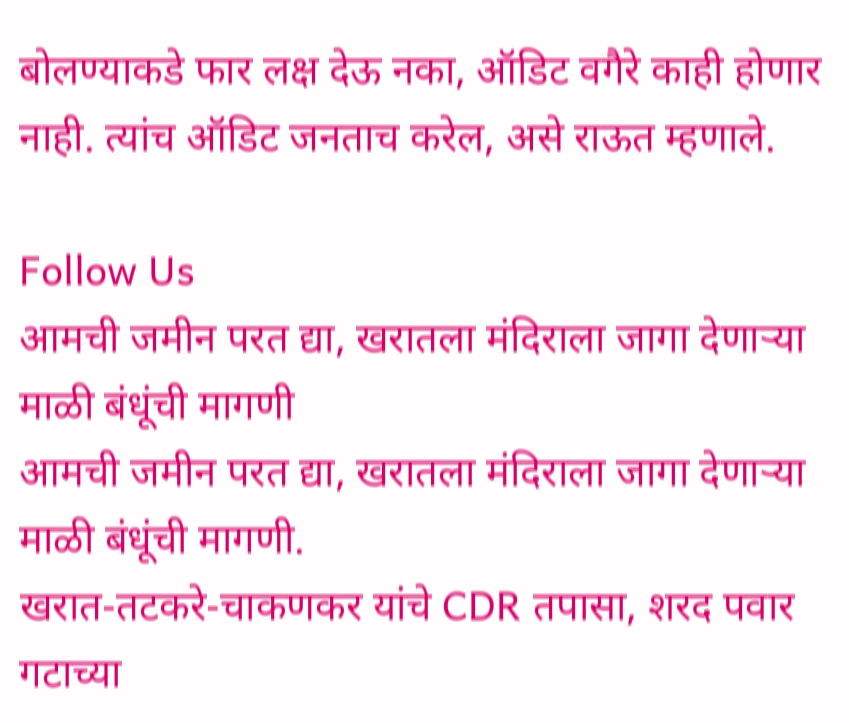बोलण्याकडे फार लक्ष देऊ नका, ऑडिट वगैरे काही होणार नाही. त्यांच ऑडिट जनताच करेल, असे राऊत म्हणाले.

Follow Us
आमची जमीन परत द्या, खरातला मंदिराला जागा देणाऱ्या माळी बंधूंची मागणी
आमची जमीन परत द्या, खरातला मंदिराला जागा देणाऱ्या माळी बंधूंची मागणी.
खरात-तटकरे-चाकणकर यांचे CDR तपासा, शरद पवार गटाच्या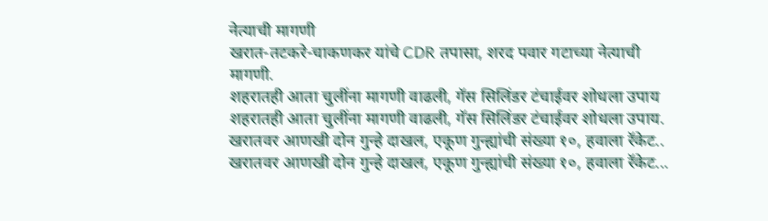नेत्याची मागणी
खरात-तटकरे-चाकणकर यांचे CDR तपासा, शरद पवार गटाच्या नेत्याची मागणी.
शहरातही आता चुलींना मागणी वाढली, गॅस सिलिंडर टंचाईवर शोधला उपाय
शहरातही आता चुलींना मागणी वाढली, गॅस सिलिंडर टंचाईवर शोधला उपाय.
खरातवर आणखी दोन गुन्हे दाखल, एकूण गुन्ह्यांची संख्या १०, हवाला रॅकेट..
खरातवर आणखी दोन गुन्हे दाखल, एकूण गुन्ह्यांची संख्या १०, हवाला रॅकेट...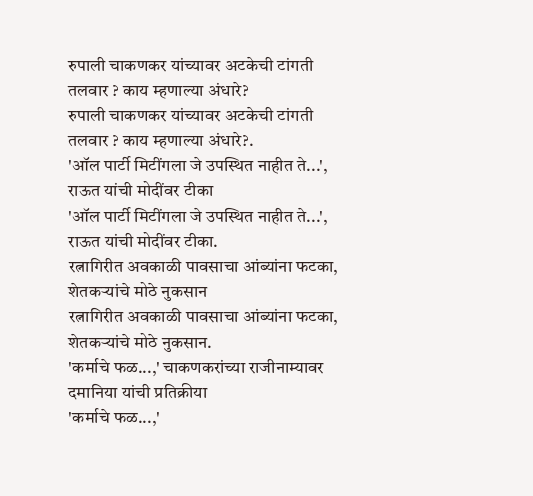रुपाली चाकणकर यांच्यावर अटकेची टांगती तलवार ? काय म्हणाल्या अंधारे?
रुपाली चाकणकर यांच्यावर अटकेची टांगती तलवार ? काय म्हणाल्या अंधारे?.
'ऑल पार्टी मिटींगला जे उपस्थित नाहीत ते...', राऊत यांची मोदींवर टीका
'ऑल पार्टी मिटींगला जे उपस्थित नाहीत ते...', राऊत यांची मोदींवर टीका.
रत्नागिरीत अवकाळी पावसाचा आंब्यांना फटका, शेतकऱ्यांचे मोठे नुकसान
रत्नागिरीत अवकाळी पावसाचा आंब्यांना फटका, शेतकऱ्यांचे मोठे नुकसान.
'कर्माचे फळ...,' चाकणकरांच्या राजीनाम्यावर दमानिया यांची प्रतिक्रीया
'कर्माचे फळ...,'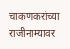चाकणकरांच्या राजीनाम्यावर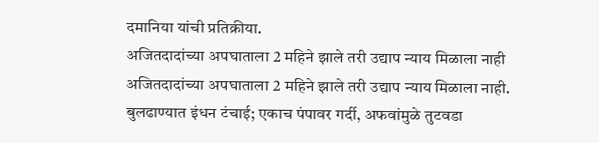दमानिया यांची प्रतिक्रीया.
अजितदादांच्या अपघाताला 2 महिने झाले तरी उद्याप न्याय मिळाला नाही
अजितदादांच्या अपघाताला 2 महिने झाले तरी उद्याप न्याय मिळाला नाही.
बुलढाण्यात इंधन टंचाई; एकाच पंपावर गर्दी, अफवांमुळे तुटवडा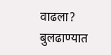वाढला?
बुलढाण्यात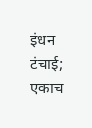इंधन टंचाई; एकाच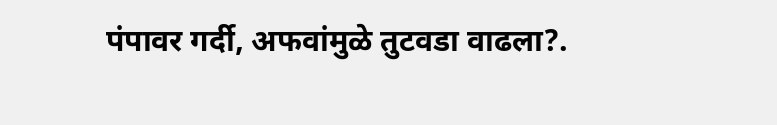पंपावर गर्दी, अफवांमुळे तुटवडा वाढला?.